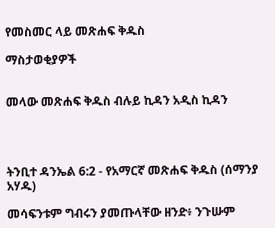የመስመር ላይ መጽሐፍ ቅዱስ

ማስታወቂያዎች


መላው መጽሐፍ ቅዱስ ብሉይ ኪዳን አዲስ ኪዳን




ትንቢተ ዳንኤል 6:2 - የአማርኛ መጽሐፍ ቅዱስ (ሰማንያ አሃዱ)

መሳፍንቱም ግብሩን ያመጡላቸው ዘንድ፥ ንጉሡም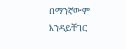በማንኛውም እንዳይቸገር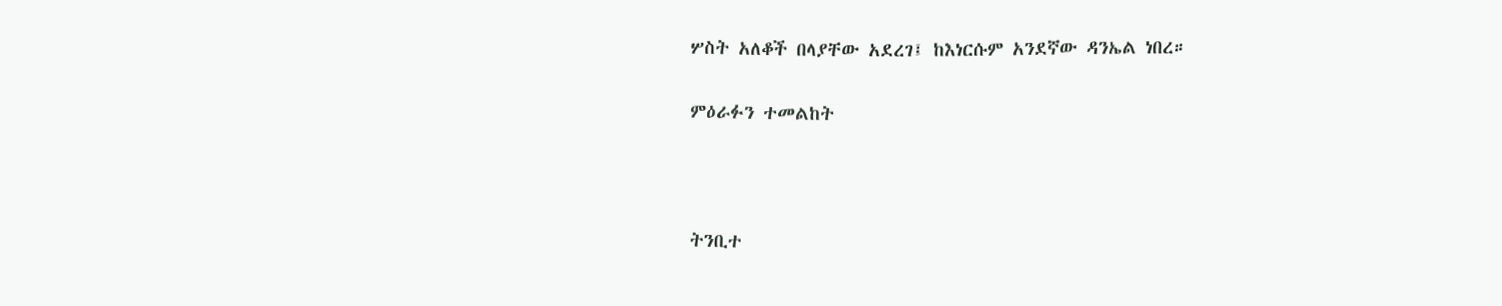ሦስት አለቆች በላያቸው አደረገ፤ ከእነርሱም አንደኛው ዳንኤል ነበረ።

ምዕራፉን ተመልከት



ትንቢተ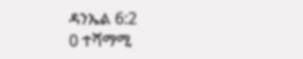ዳንኤል 6:2
0 ተሻማሚ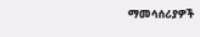ማመሳሰሪያዎች